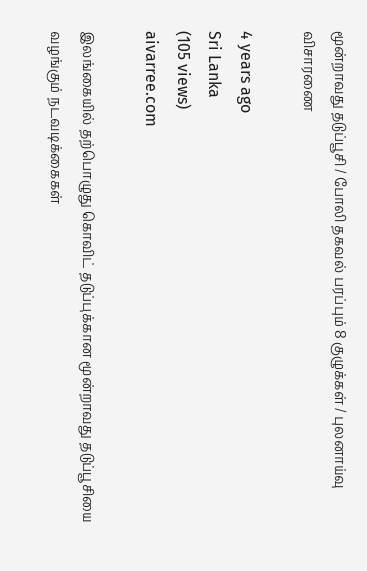மூன்றாவது தடுப்பூசி / போலி தகவல் பரப்பும் 8 குழுக்கள் / புலனாய்வு விசாரணை

4 years ago
Sri Lanka
(105 views)
aivarree.com

இலங்கையில் தற்பொழுது கொவிட் தடுப்புக்கான மூன்றாவது தடுப்பூசியை வழங்கும் நடவடிக்கைகள்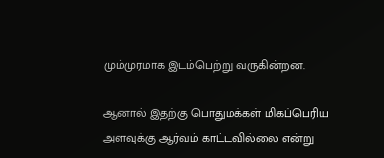மும்முரமாக இடம்பெற்று வருகின்றன.

ஆனால் இதற்கு பொதுமக்கள் மிகப்பெரிய அளவுக்கு ஆர்வம் காட்டவில்லை என்று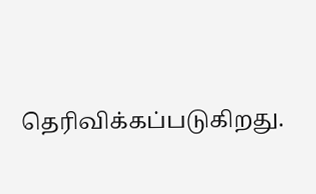தெரிவிக்கப்படுகிறது.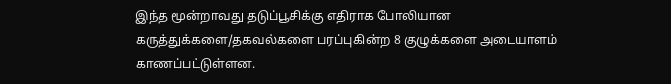இந்த மூன்றாவது தடுப்பூசிக்கு எதிராக போலியான கருத்துக்களை/தகவல்களை பரப்புகின்ற 8 குழுக்களை அடையாளம் காணப்பட்டுள்ளன.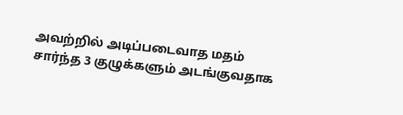அவற்றில் அடிப்படைவாத மதம் சார்ந்த 3 குழுக்களும் அடங்குவதாக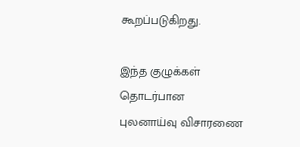கூறப்படுகிறது.

இந்த குழுக்கள் தொடர்பான புலனாய்வு விசாரணை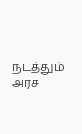நடத்தும் அரச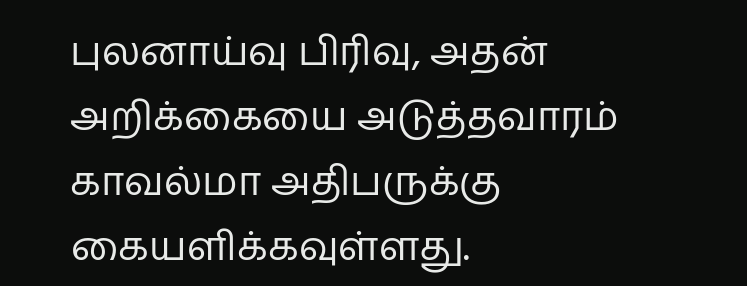புலனாய்வு பிரிவு, அதன் அறிக்கையை அடுத்தவாரம் காவல்மா அதிபருக்கு கையளிக்கவுள்ளது.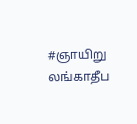#ஞாயிறு லங்காதீப